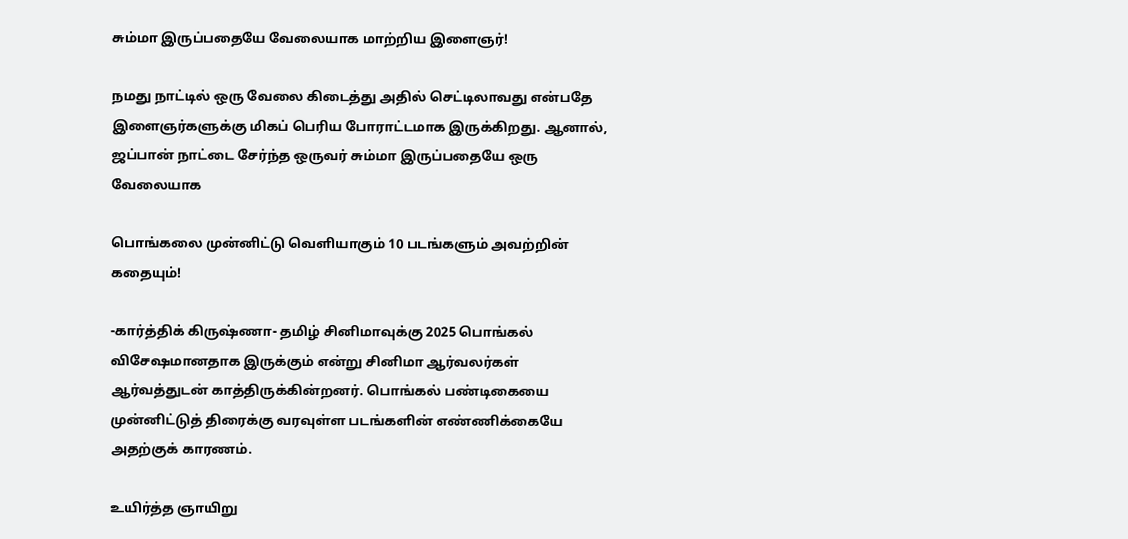சும்மா இருப்பதையே வேலையாக மாற்றிய இளைஞர்!

நமது நாட்டில் ஒரு வேலை கிடைத்து அதில் செட்டிலாவது என்பதே இளைஞர்களுக்கு மிகப் பெரிய போராட்டமாக இருக்கிறது. ஆனால், ஜப்பான் நாட்டை சேர்ந்த ஒருவர் சும்மா இருப்பதையே ஒரு வேலையாக

பொங்கலை முன்னிட்டு வெளியாகும் 10 படங்களும் அவற்றின் கதையும்!

-கார்த்திக் கிருஷ்ணா- தமிழ் சினிமாவுக்கு 2025 பொங்கல் விசேஷமானதாக இருக்கும் என்று சினிமா ஆர்வலர்கள் ஆர்வத்துடன் காத்திருக்கின்றனர். பொங்கல் பண்டிகையை முன்னிட்டுத் திரைக்கு வரவுள்ள படங்களின் எண்ணிக்கையே அதற்குக் காரணம்.

உயிர்த்த ஞாயிறு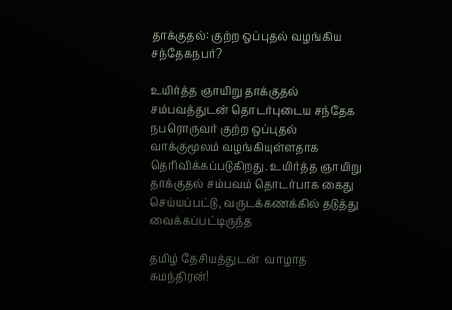தாக்குதல்: குற்ற ஒப்புதல் வழங்கிய சந்தேகநபர்?

உயிர்த்த ஞாயிறு தாக்குதல் சம்பவத்துடன் தொடர்புடைய சந்தேக நபரொருவர் குற்ற ஒப்புதல் வாக்குமூலம் வழங்கியுள்ளதாக தெரிவிக்கப்படுகிறது. உயிர்த்த ஞாயிறு தாக்குதல் சம்பவம் தொடர்பாக கைது செய்யப்பட்டு, வருடக்கணக்கில் தடுத்து வைக்கப்பட்டிருந்த

தமிழ் தேசியத்துடன்  வாழாத சுமந்திரன்!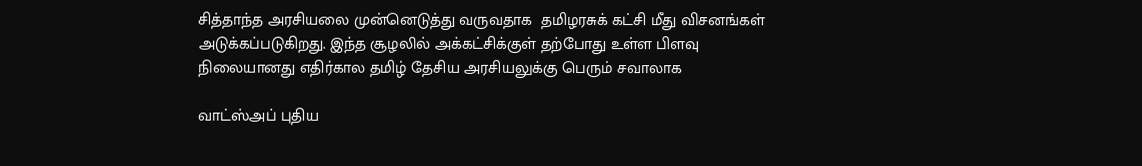சித்தாந்த அரசியலை முன்னெடுத்து வருவதாக  தமிழரசுக் கட்சி மீது விசனங்கள் அடுக்கப்படுகிறது. இந்த சூழலில் அக்கட்சிக்குள் தற்போது உள்ள பிளவு நிலையானது எதிர்கால தமிழ் தேசிய அரசியலுக்கு பெரும் சவாலாக

வாட்ஸ்அப் புதிய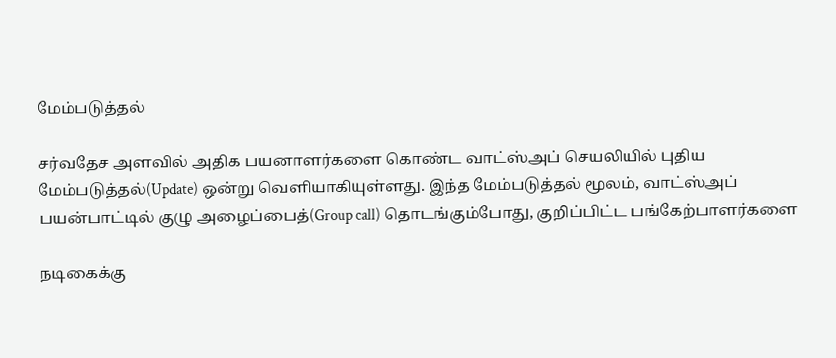மேம்படுத்தல்

சர்வதேச அளவில் அதிக பயனாளர்களை கொண்ட வாட்ஸ்அப் செயலியில் புதிய மேம்படுத்தல்(Update) ஒன்று வெளியாகியுள்ளது. இந்த மேம்படுத்தல் மூலம், வாட்ஸ்அப் பயன்பாட்டில் குழு அழைப்பைத்(Group call) தொடங்கும்போது, குறிப்பிட்ட பங்கேற்பாளர்களை

நடிகைக்கு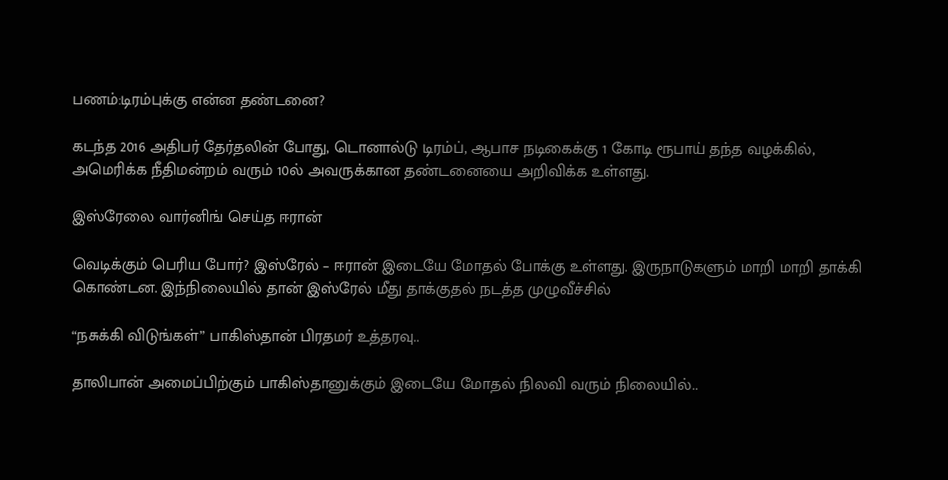பணம்:டிரம்புக்கு என்ன தண்டனை?

கடந்த 2016 அதிபர் தேர்தலின் போது, டொனால்டு டிரம்ப், ஆபாச நடிகைக்கு 1 கோடி ரூபாய் தந்த வழக்கில், அமெரிக்க நீதிமன்றம் வரும் 10ல் அவருக்கான தண்டனையை அறிவிக்க உள்ளது.

இஸ்ரேலை வார்னிங் செய்த ஈரான்

வெடிக்கும் பெரிய போர்? இஸ்ரேல் – ஈரான் இடையே மோதல் போக்கு உள்ளது. இருநாடுகளும் மாறி மாறி தாக்கி கொண்டன. இந்நிலையில் தான் இஸ்ரேல் மீது தாக்குதல் நடத்த முழுவீச்சில்

“நசுக்கி விடுங்கள்” பாகிஸ்தான் பிரதமர் உத்தரவு..

தாலிபான் அமைப்பிற்கும் பாகிஸ்தானுக்கும் இடையே மோதல் நிலவி வரும் நிலையில்..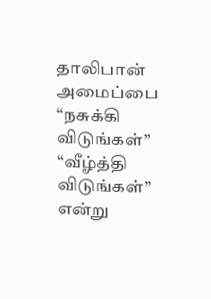தாலிபான் அமைப்பை “நசுக்கி விடுங்கள்” “வீழ்த்தி விடுங்கள்” என்று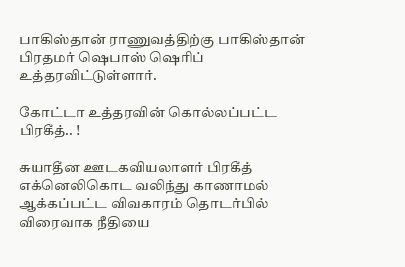பாகிஸ்தான் ராணுவத்திற்கு பாகிஸ்தான் பிரதமர் ஷெபாஸ் ஷெரிப் உத்தரவிட்டுள்ளார்.

கோட்டா உத்தரவின் கொல்லப்பட்ட பிரகீத்.. !

சுயாதீன ஊடகவியலாளர் பிரகீத் எக்னெலிகொட வலிந்து காணாமல் ஆக்கப்பட்ட விவகாரம் தொடர்பில் விரைவாக நீதியை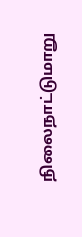நிலைநாட்டுமாறு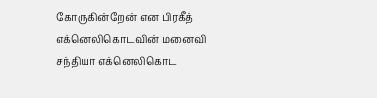கோருகின்றேன் என பிரகீத் எக்னெலிகொடவின் மனைவி சந்தியா எக்னெலிகொட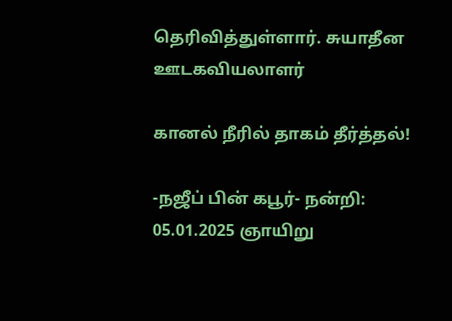தெரிவித்துள்ளார். சுயாதீன ஊடகவியலாளர்

கானல் நீரில் தாகம் தீர்த்தல்!

-நஜீப் பின் கபூர்- நன்றி: 05.01.2025 ஞாயிறு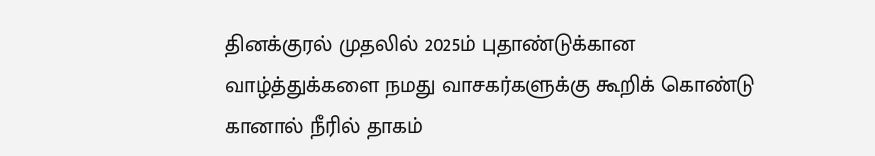தினக்குரல் முதலில் 2025ம் புதாண்டுக்கான வாழ்த்துக்களை நமது வாசகர்களுக்கு கூறிக் கொண்டு கானால் நீரில் தாகம்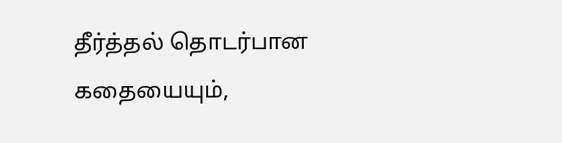தீர்த்தல் தொடர்பான கதையையும்,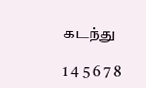கடந்து

1 4 5 6 7 8